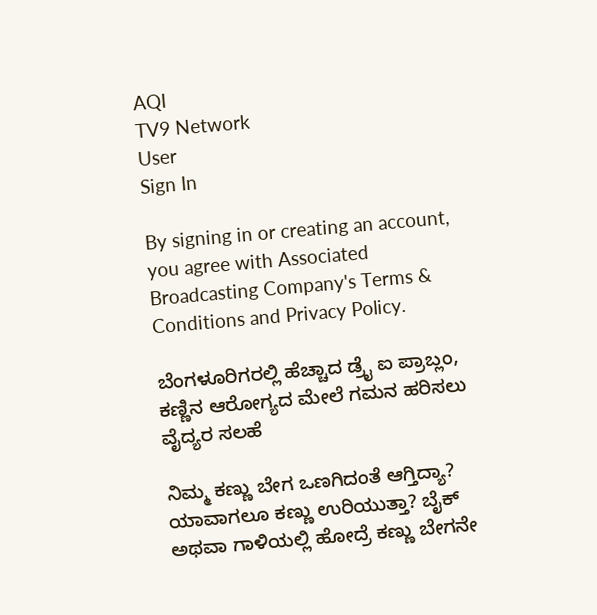AQI
TV9 Network
User
Sign In

By signing in or creating an account, you agree with Associated Broadcasting Company's Terms & Conditions and Privacy Policy.

ಬೆಂಗಳೂರಿಗರಲ್ಲಿ ಹೆಚ್ಚಾದ ಡ್ರೈ ಐ ಪ್ರಾಬ್ಲಂ, ಕಣ್ಣಿನ ಆರೋಗ್ಯದ ಮೇಲೆ ಗಮನ ಹರಿಸಲು ವೈದ್ಯರ ಸಲಹೆ

ನಿಮ್ಮ ಕಣ್ಣು ಬೇಗ ಒಣಗಿದಂತೆ ಆಗ್ತಿದ್ಯಾ? ಯಾವಾಗಲೂ ಕಣ್ಣು ಉರಿಯುತ್ತಾ? ಬೈಕ್ ಅಥವಾ ಗಾಳಿಯಲ್ಲಿ ಹೋದ್ರೆ ಕಣ್ಣು ಬೇಗನೇ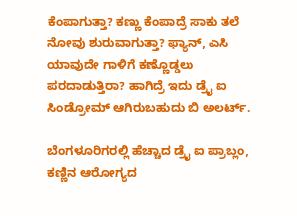ಕೆಂಪಾಗುತ್ತಾ? ಕಣ್ಣು ಕೆಂಪಾದ್ರೆ ಸಾಕು ತಲೆ ನೋವು ಶುರುವಾಗುತ್ತಾ? ಫ್ಯಾನ್, ಎಸಿ ಯಾವುದೇ ಗಾಳಿಗೆ ಕಣ್ಣೊಡ್ಡಲು ಪರದಾಡುತ್ತಿರಾ? ಹಾಗಿದ್ರೆ ಇದು ಡ್ರೈ ಐ ಸಿಂಡ್ರೋಮ್ ಆಗಿರುಬಹುದು ಬಿ ಅಲರ್ಟ್.

ಬೆಂಗಳೂರಿಗರಲ್ಲಿ ಹೆಚ್ಚಾದ ಡ್ರೈ ಐ ಪ್ರಾಬ್ಲಂ, ಕಣ್ಣಿನ ಆರೋಗ್ಯದ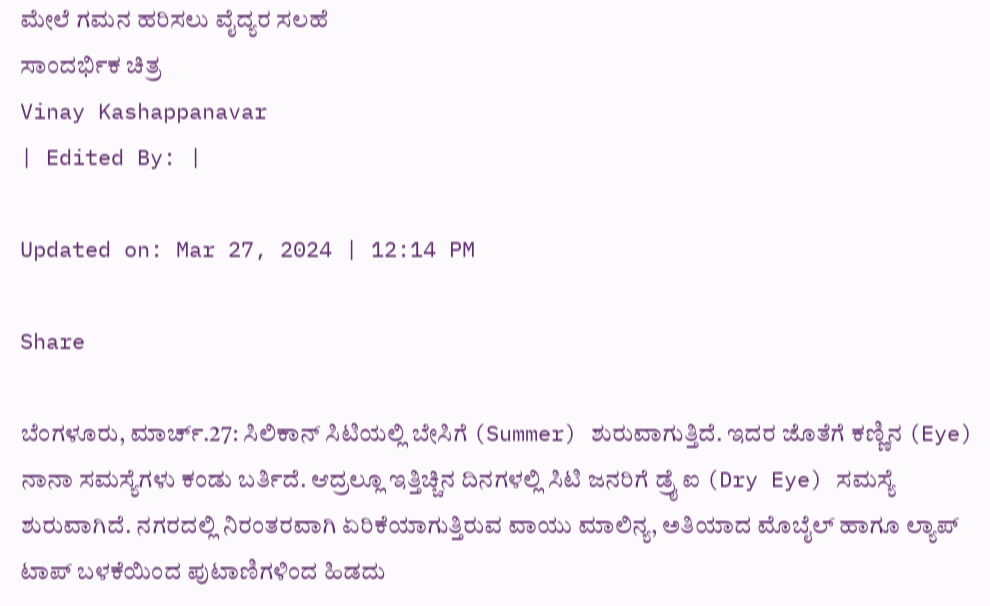ಮೇಲೆ ಗಮನ ಹರಿಸಲು ವೈದ್ಯರ ಸಲಹೆ
ಸಾಂದರ್ಭಿಕ ಚಿತ್ರ
Vinay Kashappanavar
| Edited By: |

Updated on: Mar 27, 2024 | 12:14 PM

Share

ಬೆಂಗಳೂರು, ಮಾರ್ಚ್.27: ಸಿಲಿಕಾನ್ ಸಿಟಿಯಲ್ಲಿ ಬೇಸಿಗೆ (Summer) ಶುರುವಾಗುತ್ತಿದೆ. ಇದರ ಜೊತೆಗೆ ಕಣ್ಣಿನ (Eye) ನಾನಾ ಸಮಸ್ಯೆಗಳು ಕಂಡು ಬರ್ತಿದೆ. ಆದ್ರಲ್ಲೂ ಇತ್ತಿಚ್ಚಿನ ದಿನಗಳಲ್ಲಿ ಸಿಟಿ ಜನರಿಗೆ ಡ್ರೈ ಐ (Dry Eye) ಸಮಸ್ಯೆ ಶುರುವಾಗಿದೆ. ನಗರದಲ್ಲಿ ನಿರಂತರವಾಗಿ ಏರಿಕೆಯಾಗುತ್ತಿರುವ ವಾಯು ಮಾಲಿನ್ಯ, ಅತಿಯಾದ ಮೊಬೈಲ್ ಹಾಗೂ ಲ್ಯಾಪ್ ಟಾಪ್ ಬಳಕೆಯಿಂದ ಪುಟಾಣಿಗಳಿಂದ ಹಿಡದು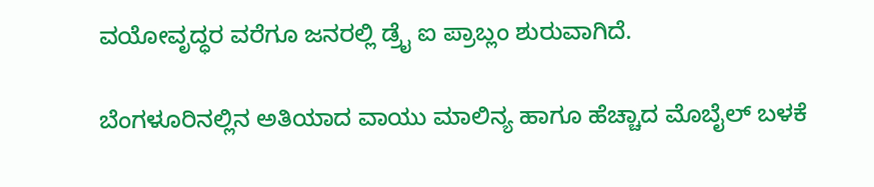ವಯೋವೃದ್ಧರ ವರೆಗೂ ಜನರಲ್ಲಿ ಡ್ರೈ ಐ ಪ್ರಾಬ್ಲಂ ಶುರುವಾಗಿದೆ.

ಬೆಂಗಳೂರಿನಲ್ಲಿನ ಅತಿಯಾದ ವಾಯು ಮಾಲಿನ್ಯ ಹಾಗೂ ಹೆಚ್ಚಾದ ಮೊಬೈಲ್ ಬಳಕೆ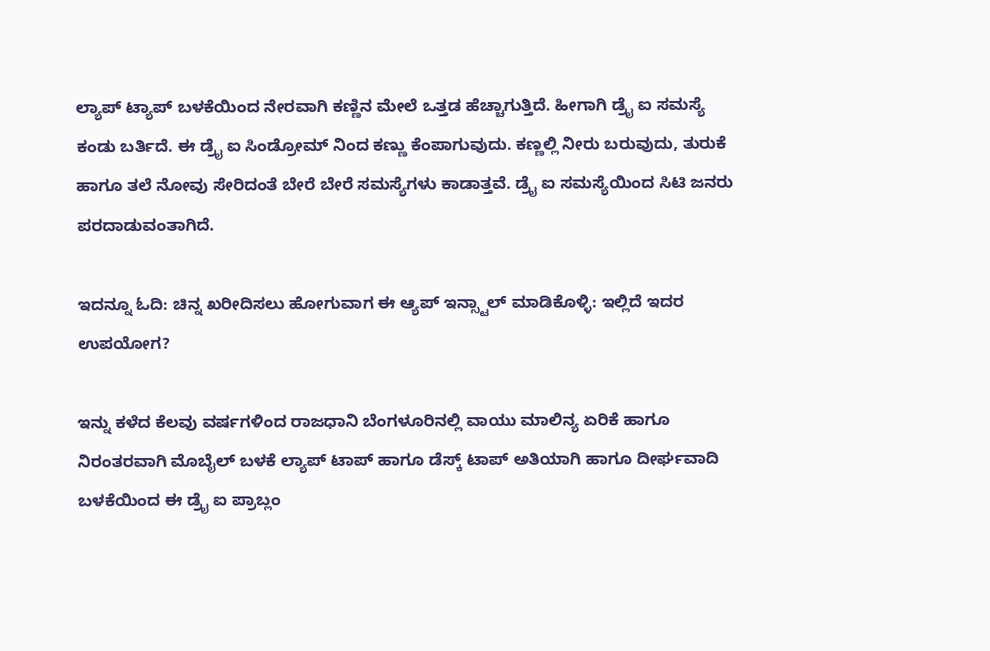ಲ್ಯಾಪ್ ಟ್ಯಾಪ್ ಬಳಕೆಯಿಂದ ನೇರವಾಗಿ ಕಣ್ಣಿನ ಮೇಲೆ ಒತ್ತಡ ಹೆಚ್ಚಾಗುತ್ತಿದೆ. ಹೀಗಾಗಿ ಡ್ರೈ ಐ ಸಮಸ್ಯೆ ಕಂಡು ಬರ್ತಿದೆ. ಈ ಡ್ರೈ ಐ ಸಿಂಡ್ರೋಮ್ ನಿಂದ ಕಣ್ಣು ಕೆಂಪಾಗುವುದು. ಕಣ್ಣಲ್ಲಿ ನೀರು ಬರುವುದು, ತುರುಕೆ ಹಾಗೂ ತಲೆ ನೋವು ಸೇರಿದಂತೆ ಬೇರೆ ಬೇರೆ ಸಮಸ್ಯೆಗಳು ಕಾಡಾತ್ತವೆ. ಡ್ರೈ ಐ ಸಮಸ್ಯೆಯಿಂದ ಸಿಟಿ ಜನರು ಪರದಾಡುವಂತಾಗಿದೆ.

ಇದನ್ನೂ ಓದಿ: ಚಿನ್ನ ಖರೀದಿಸಲು ಹೋಗುವಾಗ ಈ ಆ್ಯಪ್ ಇನ್ಸ್ಟಾಲ್ ಮಾಡಿಕೊಳ್ಳಿ: ಇಲ್ಲಿದೆ ಇದರ ಉಪಯೋಗ?

ಇನ್ನು ಕಳೆದ ಕೆಲವು ವರ್ಷಗಳಿಂದ ರಾಜಧಾನಿ ಬೆಂಗಳೂರಿನಲ್ಲಿ ವಾಯು ಮಾಲಿನ್ಯ ಏರಿಕೆ ಹಾಗೂ ನಿರಂತರವಾಗಿ ಮೊಬೈಲ್ ಬಳಕೆ ಲ್ಯಾಪ್ ಟಾಪ್ ಹಾಗೂ ಡೆಸ್ಕ್ ಟಾಪ್ ಅತಿಯಾಗಿ ಹಾಗೂ ದೀರ್ಘವಾದಿ ಬಳಕೆಯಿಂದ ಈ ಡ್ರೈ ಐ ಪ್ರಾಬ್ಲಂ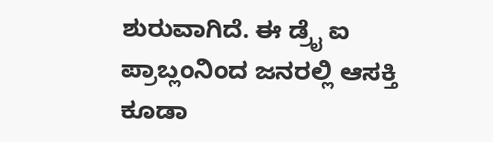ಶುರುವಾಗಿದೆ. ಈ ಡ್ರೈ ಐ ಪ್ರಾಬ್ಲಂನಿಂದ ಜನರಲ್ಲಿ ಆಸಕ್ತಿ ಕೂಡಾ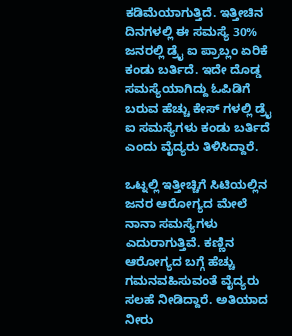ಕಡಿಮೆಯಾಗುತ್ತಿದೆ. ಇತ್ತೀಚಿನ ದಿನಗಳಲ್ಲಿ ಈ ಸಮಸ್ಯೆ 30% ಜನರಲ್ಲಿ ಡ್ರೈ ಐ ಪ್ರಾಬ್ಲಂ ಏರಿಕೆ ಕಂಡು ಬರ್ತಿದೆ. ಇದೇ ದೊಡ್ಡ ಸಮಸ್ಯೆಯಾಗಿದ್ದು ಓಪಿಡಿಗೆ ಬರುವ ಹೆಚ್ಚು ಕೇಸ್ ಗಳಲ್ಲಿ ಡ್ರೈ ಐ ಸಮಸ್ಯೆಗಳು ಕಂಡು ಬರ್ತಿದೆ ಎಂದು ವೈದ್ಯರು ತಿಳಿಸಿದ್ದಾರೆ.

ಒಟ್ನಲ್ಲಿ ಇತ್ತೀಚ್ಚಿಗೆ ಸಿಟಿಯಲ್ಲಿನ ಜನರ ಆರೋಗ್ಯದ ಮೇಲೆ ನಾನಾ ಸಮಸ್ಯೆಗಳು ಎದುರಾಗುತ್ತಿವೆ. ಕಣ್ಣಿನ ಆರೋಗ್ಯದ ಬಗ್ಗೆ ಹೆಚ್ಚು ಗಮನವಹಿಸುವಂತೆ ವೈದ್ಯರು ಸಲಹೆ ನೀಡಿದ್ದಾರೆ. ಅತಿಯಾದ ನೀರು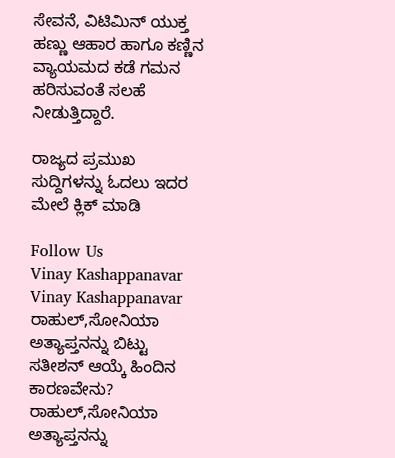ಸೇವನೆ, ವಿಟಿಮಿನ್ ಯುಕ್ತ ಹಣ್ಣು ಆಹಾರ ಹಾಗೂ ಕಣ್ಣಿನ ವ್ಯಾಯಮದ ಕಡೆ ಗಮನ ಹರಿಸುವಂತೆ ಸಲಹೆ ನೀಡುತ್ತಿದ್ದಾರೆ.

ರಾಜ್ಯದ ಪ್ರಮುಖ ಸುದ್ದಿಗಳನ್ನು ಓದಲು ಇದರ ಮೇಲೆ ಕ್ಲಿಕ್ ಮಾಡಿ

Follow Us
Vinay Kashappanavar
Vinay Kashappanavar
ರಾಹುಲ್,ಸೋನಿಯಾ ಅತ್ಯಾಪ್ತನನ್ನು ಬಿಟ್ಟು ಸತೀಶನ್ ಆಯ್ಕೆ ಹಿಂದಿನ ಕಾರಣವೇನು?
ರಾಹುಲ್,ಸೋನಿಯಾ ಅತ್ಯಾಪ್ತನನ್ನು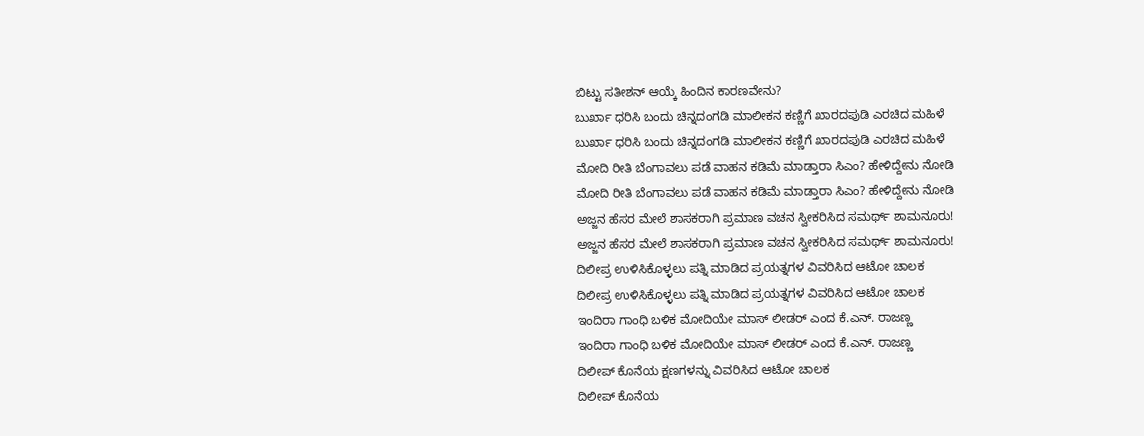ಬಿಟ್ಟು ಸತೀಶನ್ ಆಯ್ಕೆ ಹಿಂದಿನ ಕಾರಣವೇನು?
ಬುರ್ಖಾ ಧರಿಸಿ ಬಂದು ಚಿನ್ನದಂಗಡಿ ಮಾಲೀಕನ ಕಣ್ಣಿಗೆ ಖಾರದಪುಡಿ ಎರಚಿದ ಮಹಿಳೆ
ಬುರ್ಖಾ ಧರಿಸಿ ಬಂದು ಚಿನ್ನದಂಗಡಿ ಮಾಲೀಕನ ಕಣ್ಣಿಗೆ ಖಾರದಪುಡಿ ಎರಚಿದ ಮಹಿಳೆ
ಮೋದಿ ರೀತಿ ಬೆಂಗಾವಲು ಪಡೆ ವಾಹನ ಕಡಿಮೆ ಮಾಡ್ತಾರಾ ಸಿಎಂ? ಹೇಳಿದ್ದೇನು ನೋಡಿ
ಮೋದಿ ರೀತಿ ಬೆಂಗಾವಲು ಪಡೆ ವಾಹನ ಕಡಿಮೆ ಮಾಡ್ತಾರಾ ಸಿಎಂ? ಹೇಳಿದ್ದೇನು ನೋಡಿ
ಅಜ್ಜನ ಹೆಸರ ಮೇಲೆ ಶಾಸಕರಾಗಿ ಪ್ರಮಾಣ ವಚನ ಸ್ವೀಕರಿಸಿದ ಸಮರ್ಥ್ ಶಾಮನೂರು!
ಅಜ್ಜನ ಹೆಸರ ಮೇಲೆ ಶಾಸಕರಾಗಿ ಪ್ರಮಾಣ ವಚನ ಸ್ವೀಕರಿಸಿದ ಸಮರ್ಥ್ ಶಾಮನೂರು!
ದಿಲೀಪ್ರ ಉಳಿಸಿಕೊಳ್ಳಲು ಪತ್ನಿ ಮಾಡಿದ ಪ್ರಯತ್ನಗಳ ವಿವರಿಸಿದ ಆಟೋ ಚಾಲಕ
ದಿಲೀಪ್ರ ಉಳಿಸಿಕೊಳ್ಳಲು ಪತ್ನಿ ಮಾಡಿದ ಪ್ರಯತ್ನಗಳ ವಿವರಿಸಿದ ಆಟೋ ಚಾಲಕ
ಇಂದಿರಾ ಗಾಂಧಿ ಬಳಿಕ ಮೋದಿಯೇ ಮಾಸ್ ಲೀಡರ್ ಎಂದ ಕೆ.ಎನ್. ರಾಜಣ್ಣ
ಇಂದಿರಾ ಗಾಂಧಿ ಬಳಿಕ ಮೋದಿಯೇ ಮಾಸ್ ಲೀಡರ್ ಎಂದ ಕೆ.ಎನ್. ರಾಜಣ್ಣ
ದಿಲೀಪ್ ಕೊನೆಯ ಕ್ಷಣಗಳನ್ನು ವಿವರಿಸಿದ ಆಟೋ ಚಾಲಕ
ದಿಲೀಪ್ ಕೊನೆಯ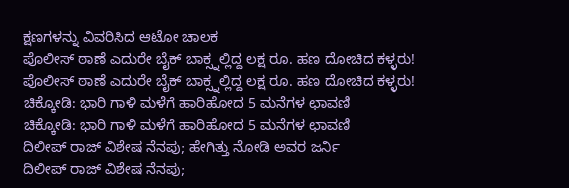ಕ್ಷಣಗಳನ್ನು ವಿವರಿಸಿದ ಆಟೋ ಚಾಲಕ
ಪೊಲೀಸ್ ಠಾಣೆ ಎದುರೇ ಬೈಕ್ ಬಾಕ್ಸ್ನಲ್ಲಿದ್ದ ಲಕ್ಷ ರೂ. ಹಣ ದೋಚಿದ ಕಳ್ಳರು!
ಪೊಲೀಸ್ ಠಾಣೆ ಎದುರೇ ಬೈಕ್ ಬಾಕ್ಸ್ನಲ್ಲಿದ್ದ ಲಕ್ಷ ರೂ. ಹಣ ದೋಚಿದ ಕಳ್ಳರು!
ಚಿಕ್ಕೋಡಿ: ಭಾರಿ ಗಾಳಿ ಮಳೆಗೆ ಹಾರಿಹೋದ 5 ಮನೆಗಳ ಛಾವಣಿ
ಚಿಕ್ಕೋಡಿ: ಭಾರಿ ಗಾಳಿ ಮಳೆಗೆ ಹಾರಿಹೋದ 5 ಮನೆಗಳ ಛಾವಣಿ
ದಿಲೀಪ್ ರಾಜ್ ವಿಶೇಷ ನೆನಪು; ಹೇಗಿತ್ತು ನೋಡಿ ಅವರ ಜರ್ನಿ
ದಿಲೀಪ್ ರಾಜ್ ವಿಶೇಷ ನೆನಪು;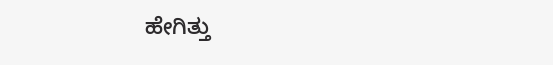ಹೇಗಿತ್ತು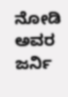ನೋಡಿ ಅವರ ಜರ್ನಿ